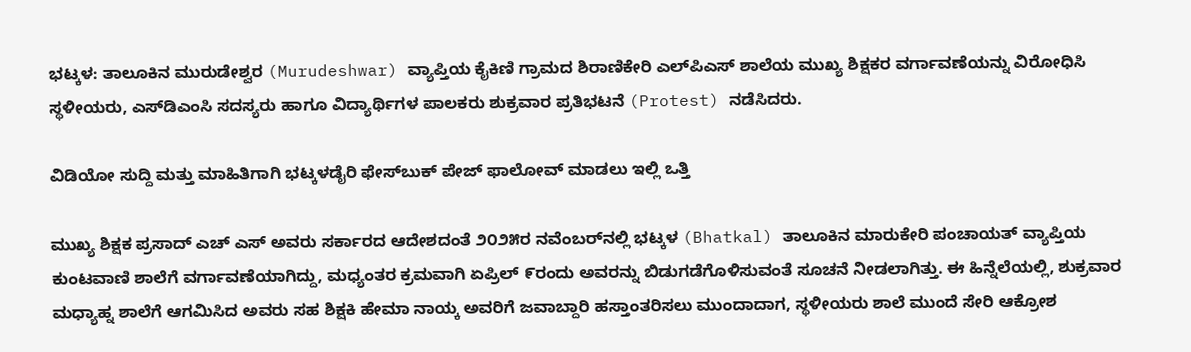ಭಟ್ಕಳ: ತಾಲೂಕಿನ ಮುರುಡೇಶ್ವರ (Murudeshwar) ವ್ಯಾಪ್ತಿಯ ಕೈಕಿಣಿ ಗ್ರಾಮದ ಶಿರಾಣಿಕೇರಿ ಎಲ್‌ಪಿಎಸ್ ಶಾಲೆಯ ಮುಖ್ಯ ಶಿಕ್ಷಕರ ವರ್ಗಾವಣೆಯನ್ನು ವಿರೋಧಿಸಿ ಸ್ಥಳೀಯರು, ಎಸ್‌ಡಿಎಂಸಿ ಸದಸ್ಯರು ಹಾಗೂ ವಿದ್ಯಾರ್ಥಿಗಳ ಪಾಲಕರು ಶುಕ್ರವಾರ ಪ್ರತಿಭಟನೆ (Protest) ನಡೆಸಿದರು.

ವಿಡಿಯೋ ಸುದ್ದಿ ಮತ್ತು ಮಾಹಿತಿಗಾಗಿ ಭಟ್ಕಳಡೈರಿ ಫೇಸ್‌ಬುಕ್‌ ಪೇಜ್ ಫಾಲೋವ್ ಮಾಡಲು ಇಲ್ಲಿ ಒತ್ತಿ

ಮುಖ್ಯ ಶಿಕ್ಷಕ ಪ್ರಸಾದ್ ಎಚ್‌ ಎಸ್ ಅವರು ಸರ್ಕಾರದ ಆದೇಶದಂತೆ ೨೦೨೫ರ ನವೆಂಬರ್‌ನಲ್ಲಿ ಭಟ್ಕಳ (Bhatkal) ತಾಲೂಕಿನ ಮಾರುಕೇರಿ ಪಂಚಾಯತ್ ವ್ಯಾಪ್ತಿಯ ಕುಂಟವಾಣಿ ಶಾಲೆಗೆ ವರ್ಗಾವಣೆಯಾಗಿದ್ದು, ಮಧ್ಯಂತರ ಕ್ರಮವಾಗಿ ಏಪ್ರಿಲ್ ೯ರಂದು ಅವರನ್ನು ಬಿಡುಗಡೆಗೊಳಿಸುವಂತೆ ಸೂಚನೆ ನೀಡಲಾಗಿತ್ತು. ಈ ಹಿನ್ನೆಲೆಯಲ್ಲಿ, ಶುಕ್ರವಾರ ಮಧ್ಯಾಹ್ನ ಶಾಲೆಗೆ ಆಗಮಿಸಿದ ಅವರು ಸಹ ಶಿಕ್ಷಕಿ ಹೇಮಾ ನಾಯ್ಕ ಅವರಿಗೆ ಜವಾಬ್ದಾರಿ ಹಸ್ತಾಂತರಿಸಲು ಮುಂದಾದಾಗ, ಸ್ಥಳೀಯರು ಶಾಲೆ ಮುಂದೆ ಸೇರಿ ಆಕ್ರೋಶ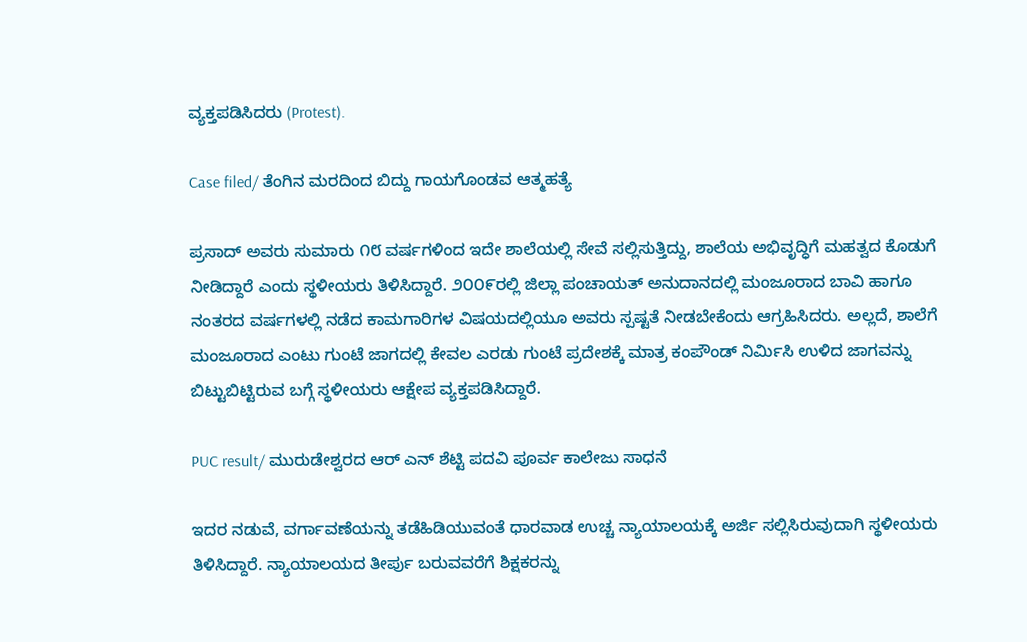ವ್ಯಕ್ತಪಡಿಸಿದರು (Protest).

Case filed/ ತೆಂಗಿನ ಮರದಿಂದ ಬಿದ್ದು ಗಾಯಗೊಂಡವ ಆತ್ಮಹತ್ಯೆ

ಪ್ರಸಾದ್ ಅವರು ಸುಮಾರು ೧೮ ವರ್ಷಗಳಿಂದ ಇದೇ ಶಾಲೆಯಲ್ಲಿ ಸೇವೆ ಸಲ್ಲಿಸುತ್ತಿದ್ದು, ಶಾಲೆಯ ಅಭಿವೃದ್ಧಿಗೆ ಮಹತ್ವದ ಕೊಡುಗೆ ನೀಡಿದ್ದಾರೆ ಎಂದು ಸ್ಥಳೀಯರು ತಿಳಿಸಿದ್ದಾರೆ. ೨೦೦೯ರಲ್ಲಿ ಜಿಲ್ಲಾ ಪಂಚಾಯತ್ ಅನುದಾನದಲ್ಲಿ ಮಂಜೂರಾದ ಬಾವಿ ಹಾಗೂ ನಂತರದ ವರ್ಷಗಳಲ್ಲಿ ನಡೆದ ಕಾಮಗಾರಿಗಳ ವಿಷಯದಲ್ಲಿಯೂ ಅವರು ಸ್ಪಷ್ಟತೆ ನೀಡಬೇಕೆಂದು ಆಗ್ರಹಿಸಿದರು. ಅಲ್ಲದೆ, ಶಾಲೆಗೆ ಮಂಜೂರಾದ ಎಂಟು ಗುಂಟೆ ಜಾಗದಲ್ಲಿ ಕೇವಲ ಎರಡು ಗುಂಟೆ ಪ್ರದೇಶಕ್ಕೆ ಮಾತ್ರ ಕಂಪೌಂಡ್ ನಿರ್ಮಿಸಿ ಉಳಿದ ಜಾಗವನ್ನು ಬಿಟ್ಟುಬಿಟ್ಟಿರುವ ಬಗ್ಗೆ ಸ್ಥಳೀಯರು ಆಕ್ಷೇಪ ವ್ಯಕ್ತಪಡಿಸಿದ್ದಾರೆ.

PUC result/ ಮುರುಡೇಶ್ವರದ ಆರ್‌ ಎನ್ ಶೆಟ್ಟಿ ಪದವಿ ಪೂರ್ವ ಕಾಲೇಜು ಸಾಧನೆ

ಇದರ ನಡುವೆ, ವರ್ಗಾವಣೆಯನ್ನು ತಡೆಹಿಡಿಯುವಂತೆ ಧಾರವಾಡ ಉಚ್ಚ ನ್ಯಾಯಾಲಯಕ್ಕೆ ಅರ್ಜಿ ಸಲ್ಲಿಸಿರುವುದಾಗಿ ಸ್ಥಳೀಯರು ತಿಳಿಸಿದ್ದಾರೆ. ನ್ಯಾಯಾಲಯದ ತೀರ್ಪು ಬರುವವರೆಗೆ ಶಿಕ್ಷಕರನ್ನು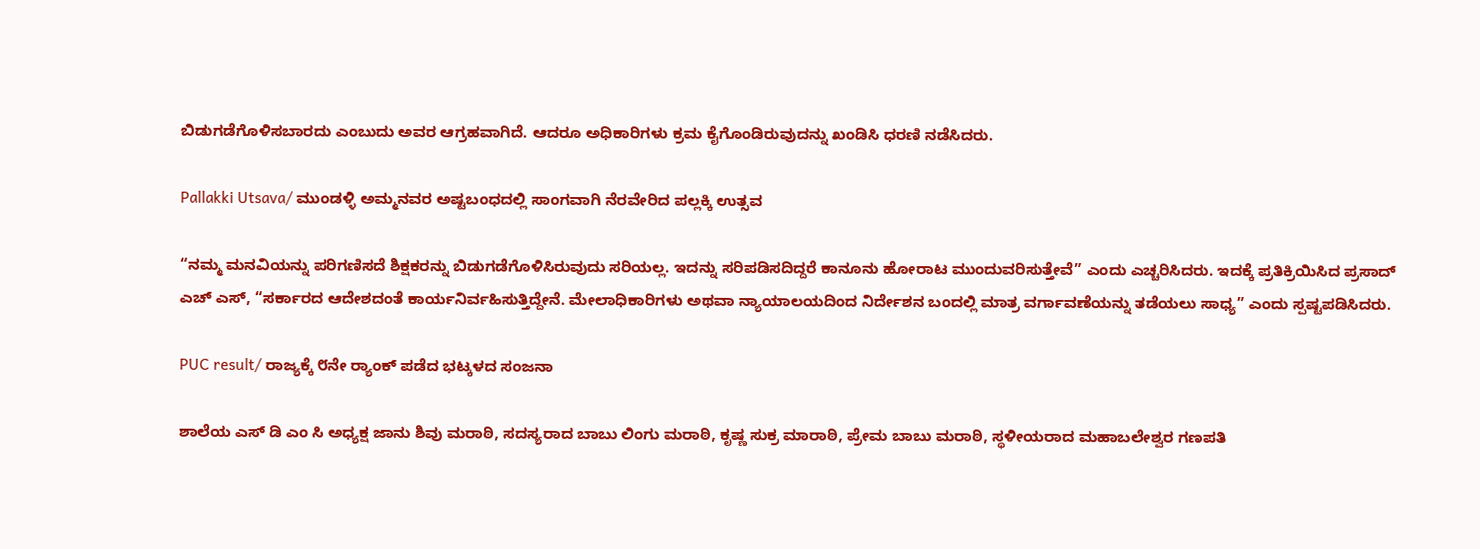ಬಿಡುಗಡೆಗೊಳಿಸಬಾರದು ಎಂಬುದು ಅವರ ಆಗ್ರಹವಾಗಿದೆ. ಆದರೂ ಅಧಿಕಾರಿಗಳು ಕ್ರಮ ಕೈಗೊಂಡಿರುವುದನ್ನು ಖಂಡಿಸಿ ಧರಣಿ ನಡೆಸಿದರು.

Pallakki Utsava/ ಮುಂಡಳ್ಳಿ ಅಮ್ಮನವರ ಅಷ್ಟಬಂಧದಲ್ಲಿ ಸಾಂಗವಾಗಿ ನೆರವೇರಿದ ಪಲ್ಲಕ್ಕಿ ಉತ್ಸವ

“ನಮ್ಮ ಮನವಿಯನ್ನು ಪರಿಗಣಿಸದೆ ಶಿಕ್ಷಕರನ್ನು ಬಿಡುಗಡೆಗೊಳಿಸಿರುವುದು ಸರಿಯಲ್ಲ. ಇದನ್ನು ಸರಿಪಡಿಸದಿದ್ದರೆ ಕಾನೂನು ಹೋರಾಟ ಮುಂದುವರಿಸುತ್ತೇವೆ” ಎಂದು ಎಚ್ಚರಿಸಿದರು. ಇದಕ್ಕೆ ಪ್ರತಿಕ್ರಿಯಿಸಿದ ಪ್ರಸಾದ್ ಎಚ್‌ ಎಸ್, “ಸರ್ಕಾರದ ಆದೇಶದಂತೆ ಕಾರ್ಯನಿರ್ವಹಿಸುತ್ತಿದ್ದೇನೆ. ಮೇಲಾಧಿಕಾರಿಗಳು ಅಥವಾ ನ್ಯಾಯಾಲಯದಿಂದ ನಿರ್ದೇಶನ ಬಂದಲ್ಲಿ ಮಾತ್ರ ವರ್ಗಾವಣೆಯನ್ನು ತಡೆಯಲು ಸಾಧ್ಯ” ಎಂದು ಸ್ಪಷ್ಟಪಡಿಸಿದರು.

PUC result/ ರಾಜ್ಯಕ್ಕೆ ೮ನೇ ರ‍್ಯಾಂಕ್ ಪಡೆದ ಭಟ್ಕಳದ ಸಂಜನಾ

ಶಾಲೆಯ ಎಸ್ ಡಿ ಎಂ ಸಿ ಅಧ್ಯಕ್ಷ ಜಾನು ಶಿವು ಮರಾಠಿ, ಸದಸ್ಯರಾದ ಬಾಬು ಲಿಂಗು ಮರಾಠಿ, ಕೃಷ್ಣ ಸುಕ್ರ ಮಾರಾಠಿ, ಪ್ರೇಮ ಬಾಬು ಮರಾಠಿ, ಸ್ಥಳೀಯರಾದ ಮಹಾಬಲೇಶ್ವರ ಗಣಪತಿ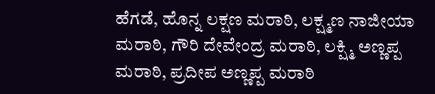ಹೆಗಡೆ, ಹೊನ್ನ ಲಕ್ಷಣ ಮರಾಠಿ, ಲಕ್ಷ್ಮಣ ನಾಜೀಯಾ ಮರಾಠಿ, ಗೌರಿ ದೇವೇಂದ್ರ ಮರಾಠಿ, ಲಕ್ಷ್ಮಿ ಅಣ್ಣಪ್ಪ ಮರಾಠಿ, ಪ್ರದೀಪ ಅಣ್ಣಪ್ಪ ಮರಾಠಿ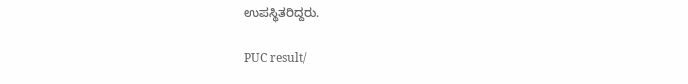ಉಪಸ್ಥಿತರಿದ್ದರು.

PUC result/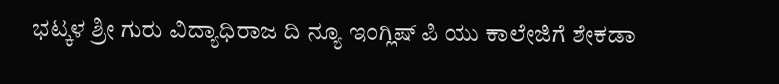ಭಟ್ಕಳ ಶ್ರೀ ಗುರು ವಿದ್ಯಾಧಿರಾಜ ದಿ ನ್ಯೂ ಇಂಗ್ಲಿಷ್ ಪಿ ಯು ಕಾಲೇಜಿಗೆ ಶೇಕಡಾ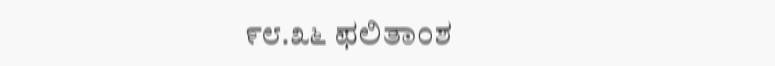೯೮.೩೬ ಫಲಿತಾಂಶ